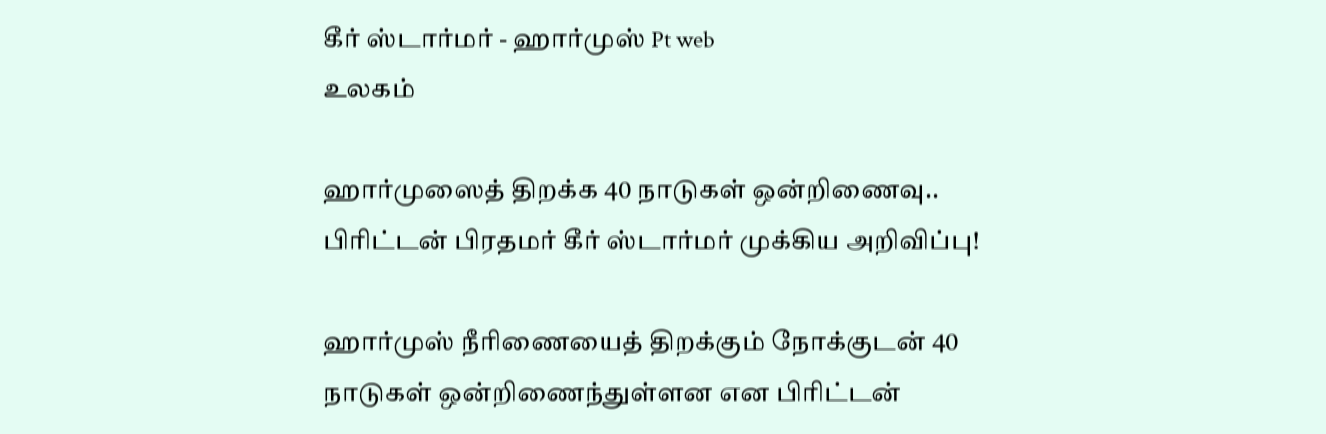கீர் ஸ்டார்மர் - ஹார்முஸ் Pt web
உலகம்

ஹார்முஸைத் திறக்க 40 நாடுகள் ஒன்றிணைவு.. பிரிட்டன் பிரதமர் கீர் ஸ்டார்மர் முக்கிய அறிவிப்பு!

ஹார்முஸ் நீரிணையைத் திறக்கும் நோக்குடன் 40 நாடுகள் ஒன்றிணைந்துள்ளன என பிரிட்டன்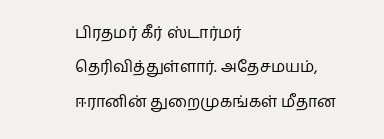பிரதமர் கீர் ஸ்டார்மர் தெரிவித்துள்ளார். அதேசமயம், ஈரானின் துறைமுகங்கள் மீதான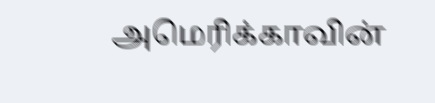அமெரிக்காவின்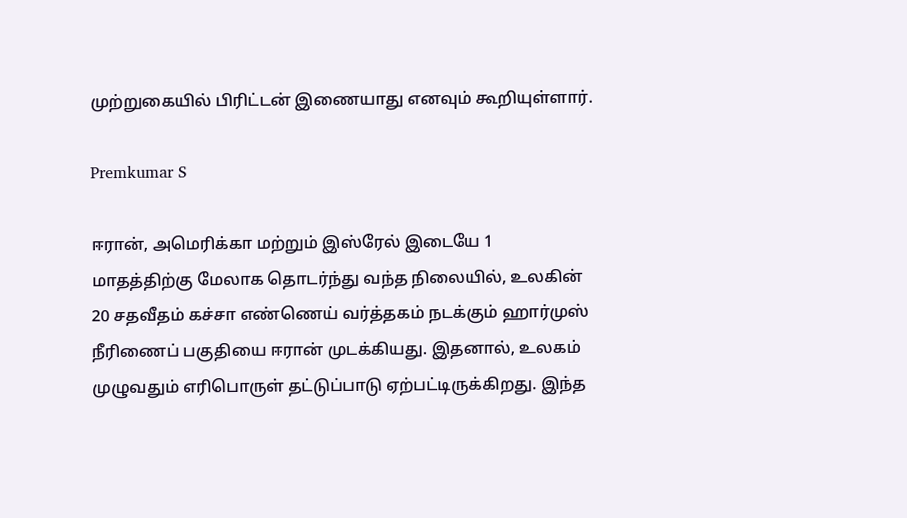முற்றுகையில் பிரிட்டன் இணையாது எனவும் கூறியுள்ளார்.

Premkumar S

ஈரான், அமெரிக்கா மற்றும் இஸ்ரேல் இடையே 1 மாதத்திற்கு மேலாக தொடர்ந்து வந்த நிலையில், உலகின் 20 சதவீதம் கச்சா எண்ணெய் வர்த்தகம் நடக்கும் ஹார்முஸ் நீரிணைப் பகுதியை ஈரான் முடக்கியது. இதனால், உலகம் முழுவதும் எரிபொருள் தட்டுப்பாடு ஏற்பட்டிருக்கிறது. இந்த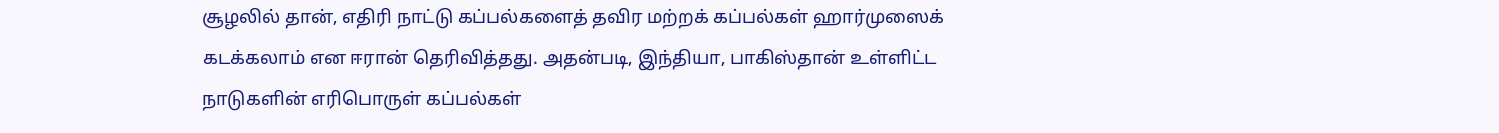சூழலில் தான், எதிரி நாட்டு கப்பல்களைத் தவிர மற்றக் கப்பல்கள் ஹார்முஸைக் கடக்கலாம் என ஈரான் தெரிவித்தது. அதன்படி, இந்தியா, பாகிஸ்தான் உள்ளிட்ட நாடுகளின் எரிபொருள் கப்பல்கள்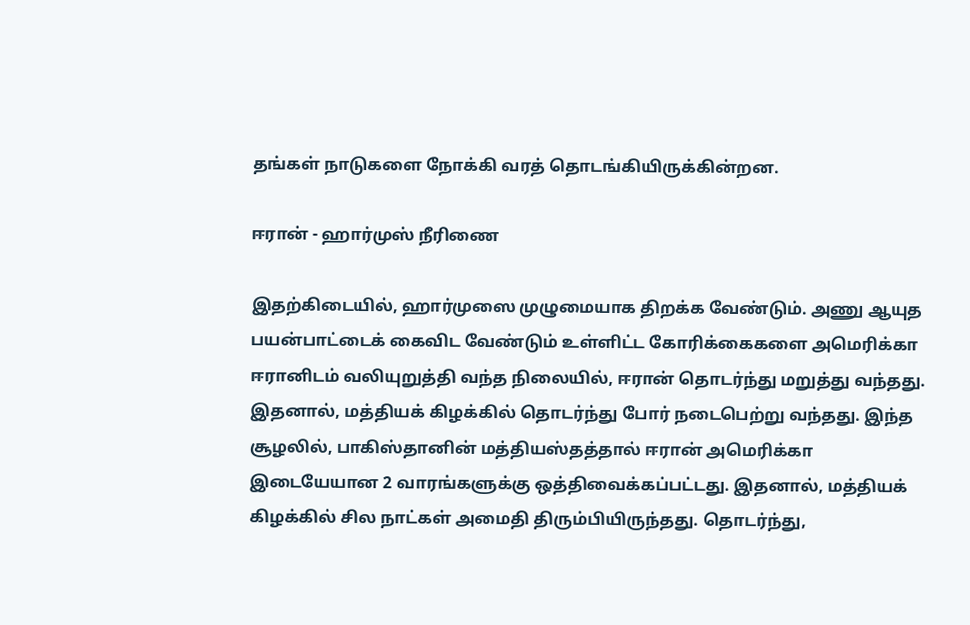தங்கள் நாடுகளை நோக்கி வரத் தொடங்கியிருக்கின்றன.

ஈரான் - ஹார்முஸ் நீரிணை

இதற்கிடையில், ஹார்முஸை முழுமையாக திறக்க வேண்டும். அணு ஆயுத பயன்பாட்டைக் கைவிட வேண்டும் உள்ளிட்ட கோரிக்கைகளை அமெரிக்கா ஈரானிடம் வலியுறுத்தி வந்த நிலையில், ஈரான் தொடர்ந்து மறுத்து வந்தது. இதனால், மத்தியக் கிழக்கில் தொடர்ந்து போர் நடைபெற்று வந்தது. இந்த சூழலில், பாகிஸ்தானின் மத்தியஸ்தத்தால் ஈரான் அமெரிக்கா இடையேயான 2 வாரங்களுக்கு ஒத்திவைக்கப்பட்டது. இதனால், மத்தியக் கிழக்கில் சில நாட்கள் அமைதி திரும்பியிருந்தது. தொடர்ந்து,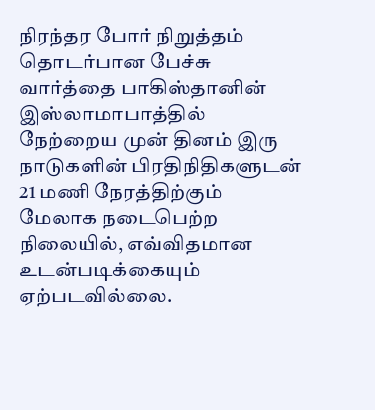நிரந்தர போர் நிறுத்தம் தொடர்பான பேச்சு வார்த்தை பாகிஸ்தானின் இஸ்லாமாபாத்தில் நேற்றைய முன் தினம் இரு நாடுகளின் பிரதிநிதிகளுடன் 21 மணி நேரத்திற்கும் மேலாக நடைபெற்ற நிலையில், எவ்விதமான உடன்படிக்கையும் ஏற்படவில்லை.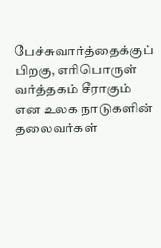பேச்சுவார்த்தைக்குப் பிறகு, எரிபொருள் வர்த்தகம் சீராகும் என உலக நாடுகளின் தலைவர்கள்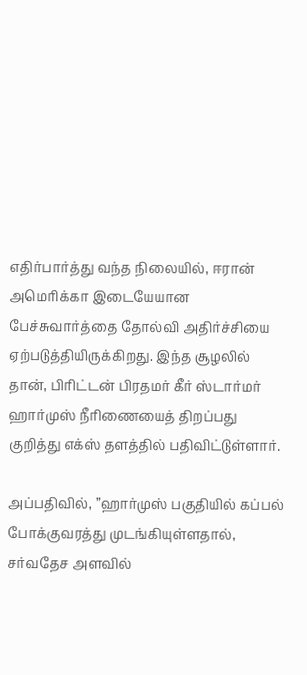எதிர்பார்த்து வந்த நிலையில், ஈரான் அமெரிக்கா இடையேயான பேச்சுவார்த்தை தோல்வி அதிர்ச்சியை ஏற்படுத்தியிருக்கிறது. இந்த சூழலில் தான், பிரிட்டன் பிரதமர் கீர் ஸ்டார்மர் ஹார்முஸ் நீரிணையைத் திறப்பது குறித்து எக்ஸ் தளத்தில் பதிவிட்டுள்ளார்.

அப்பதிவில், ”ஹார்முஸ் பகுதியில் கப்பல் போக்குவரத்து முடங்கியுள்ளதால், சர்வதேச அளவில்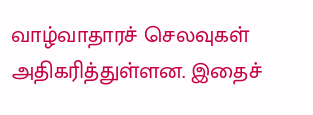வாழ்வாதாரச் செலவுகள் அதிகரித்துள்ளன. இதைச்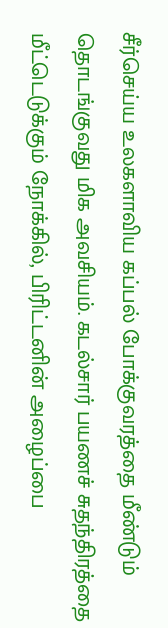சீர்செய்ய உலகளாவிய கப்பல் போக்குவரத்தை மீண்டும் தொடங்குவது மிக அவசியம். கடல்சார் பயணச் சுதந்திரத்தை மீட்டெடுக்கும் நோக்கில், பிரிட்டனின் அழைப்பை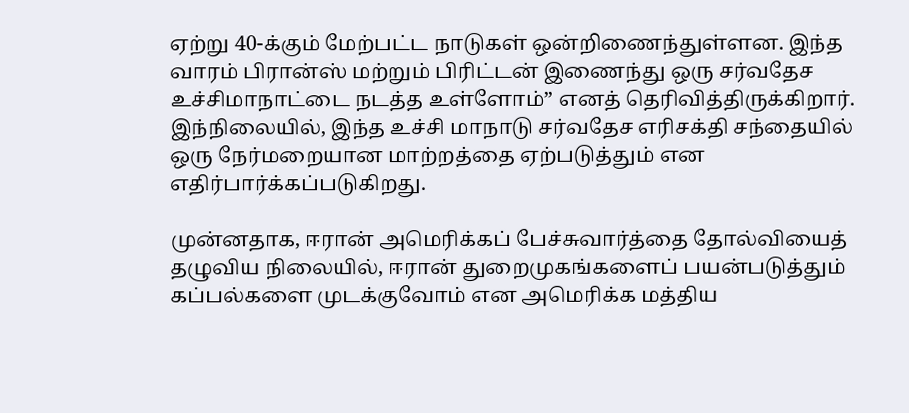ஏற்று 40-க்கும் மேற்பட்ட நாடுகள் ஒன்றிணைந்துள்ளன. இந்த வாரம் பிரான்ஸ் மற்றும் பிரிட்டன் இணைந்து ஒரு சர்வதேச உச்சிமாநாட்டை நடத்த உள்ளோம்” எனத் தெரிவித்திருக்கிறார். இந்நிலையில், இந்த உச்சி மாநாடு சர்வதேச எரிசக்தி சந்தையில் ஒரு நேர்மறையான மாற்றத்தை ஏற்படுத்தும் என எதிர்பார்க்கப்படுகிறது.

முன்னதாக, ஈரான் அமெரிக்கப் பேச்சுவார்த்தை தோல்வியைத் தழுவிய நிலையில், ஈரான் துறைமுகங்களைப் பயன்படுத்தும் கப்பல்களை முடக்குவோம் என அமெரிக்க மத்திய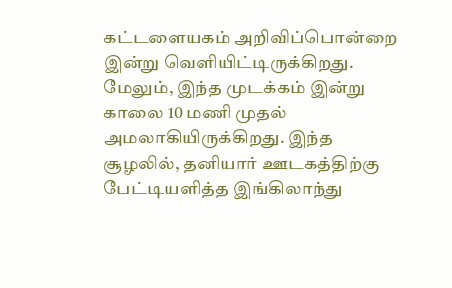கட்டளையகம் அறிவிப்பொன்றை இன்று வெளியிட்டிருக்கிறது. மேலும், இந்த முடக்கம் இன்று காலை 10 மணி முதல் அமலாகியிருக்கிறது. இந்த சூழலில், தனியார் ஊடகத்திற்கு பேட்டியளித்த இங்கிலாந்து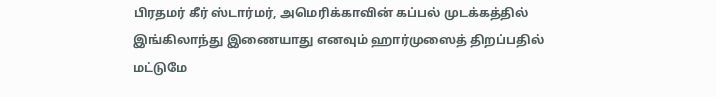பிரதமர் கீர் ஸ்டார்மர், அமெரிக்காவின் கப்பல் முடக்கத்தில் இங்கிலாந்து இணையாது எனவும் ஹார்முஸைத் திறப்பதில் மட்டுமே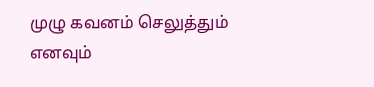முழு கவனம் செலுத்தும் எனவும்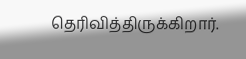தெரிவித்திருக்கிறார்.